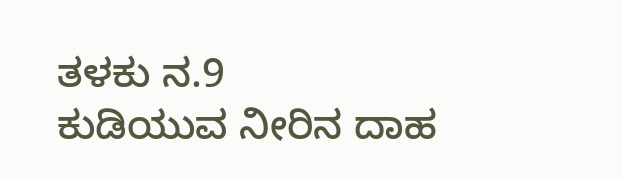ತಳಕು ನ.9
ಕುಡಿಯುವ ನೀರಿನ ದಾಹ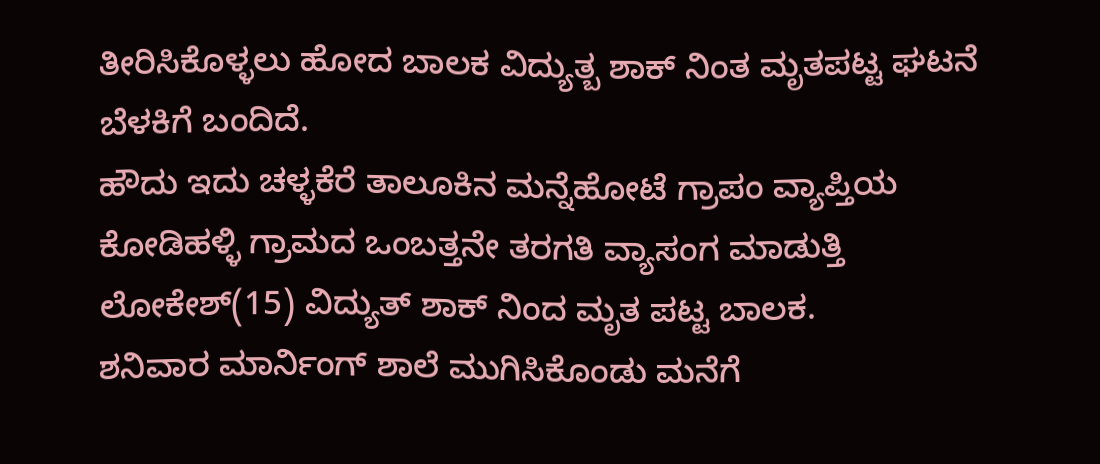ತೀರಿಸಿಕೊಳ್ಳಲು ಹೋದ ಬಾಲಕ ವಿದ್ಯುತ್ಬ ಶಾಕ್ ನಿಂತ ಮೃತಪಟ್ಟ ಘಟನೆ ಬೆಳಕಿಗೆ ಬಂದಿದೆ.
ಹೌದು ಇದು ಚಳ್ಳಕೆರೆ ತಾಲೂಕಿನ ಮನ್ನೆಹೋಟೆ ಗ್ರಾಪಂ ವ್ಯಾಪ್ತಿಯ ಕೋಡಿಹಳ್ಳಿ ಗ್ರಾಮದ ಒಂಬತ್ತನೇ ತರಗತಿ ವ್ಯಾಸಂಗ ಮಾಡುತ್ತಿ ಲೋಕೇಶ್(15) ವಿದ್ಯುತ್ ಶಾಕ್ ನಿಂದ ಮೃತ ಪಟ್ಟ ಬಾಲಕ.
ಶನಿವಾರ ಮಾರ್ನಿಂಗ್ ಶಾಲೆ ಮುಗಿಸಿಕೊಂಡು ಮನೆಗೆ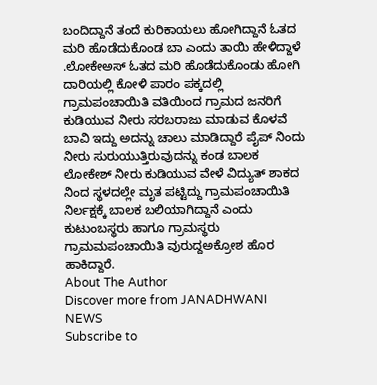ಬಂದಿದ್ದಾನೆ ತಂದೆ ಕುರಿಕಾಯಲು ಹೋಗಿದ್ದಾನೆ ಓತದ ಮರಿ ಹೊಡೆದುಕೊಂಡ ಬಾ ಎಂದು ತಾಯಿ ಹೇಳಿದ್ದಾಳೆ .ಲೋಕೇಅಸ್ ಓತದ ಮರಿ ಹೊಡೆದುಕೊಂಡು ಹೋಗಿ ದಾರಿಯಲ್ಲಿ ಕೋಳಿ ಪಾರಂ ಪಕ್ಕದಲ್ಲಿ ಗ್ರಾಮಪಂಚಾಯಿತಿ ವತಿಯಿಂದ ಗ್ರಾಮದ ಜನರಿಗೆ ಕುಡಿಯುವ ನೀರು ಸರಬರಾಜು ಮಾಡುವ ಕೊಳವೆ ಬಾವಿ ಇದ್ದು ಅದನ್ನು ಚಾಲು ಮಾಡಿದ್ದಾರೆ ಪೈಪ್ ನಿಂದು ನೀರು ಸುರುಯುತ್ತಿರುವುದನ್ನು ಕಂಡ ಬಾಲಕ ಲೋಕೇಶ್ ನೀರು ಕುಡಿಯುವ ವೇಳೆ ವಿದ್ಯುತ್ ಶಾಕದ ನಿಂದ ಸ್ಥಳದಲ್ಲೇ ಮೃತ ಪಟ್ಟಿದ್ದು ಗ್ರಾಮಪಂಚಾಯಿತಿ ನಿರ್ಲಕ್ಷಕ್ಕೆ ಬಾಲಕ ಬಲಿಯಾಗಿದ್ದಾನೆ ಎಂದು ಕುಟುಂಬಸ್ಥರು ಹಾಗೂ ಗ್ರಾಮಸ್ಥರು ಗ್ರಾಮಮಪಂಚಾಯಿತಿ ವುರುದ್ದಅಕ್ರೋಶ ಹೊರ ಹಾಕಿದ್ದಾರೆ.
About The Author
Discover more from JANADHWANI NEWS
Subscribe to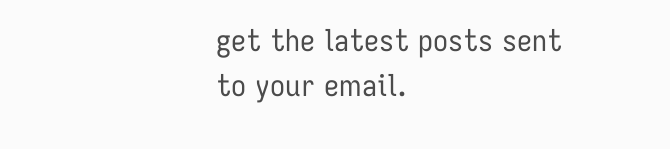get the latest posts sent to your email.